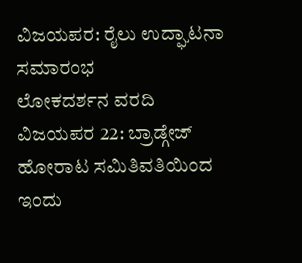ವಿಜಯಪರ: ರೈಲು ಉದ್ಘಾಟನಾ ಸಮಾರಂಭ
ಲೋಕದರ್ಶನ ವರದಿ
ವಿಜಯಪರ 22: ಬ್ರಾಡ್ಗೇಜ್ ಹೋರಾಟ ಸಮಿತಿವತಿಯಿಂದ ಇಂದು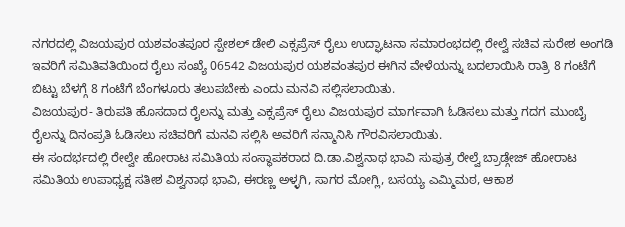ನಗರದಲ್ಲಿ ವಿಜಯಪುರ ಯಶವಂತಪೂರ ಸ್ಪೇಶಲ್ ಡೇಲಿ ಎಕ್ಸಪ್ರೆಸ್ ರೈಲು ಉದ್ಘಾಟನಾ ಸಮಾರಂಭದಲ್ಲಿ ರೇಲ್ವೆ ಸಚಿವ ಸುರೇಶ ಅಂಗಡಿ ಇವರಿಗೆ ಸಮಿತಿವತಿಯಿಂದ ರೈಲು ಸಂಖ್ಯೆ 06542 ವಿಜಯಪುರ ಯಶವಂತಪುರ ಈಗಿನ ವೇಳೆಯನ್ನು ಬದಲಾಯಿಸಿ ರಾತ್ರಿ 8 ಗಂಟೆಗೆ ಬಿಟ್ಟು ಬೆಳಗ್ಗೆ 8 ಗಂಟೆಗೆ ಬೆಂಗಳೂರು ತಲುಪಬೇಕು ಎಂದು ಮನವಿ ಸಲ್ಲಿಸಲಾಯಿತು.
ವಿಜಯಪುರ- ತಿರುಪತಿ ಹೊಸದಾದ ರೈಲನ್ನು ಮತ್ತು ಎಕ್ಸಪ್ರೆಸ್ ರೈಲು ವಿಜಯಪುರ ಮಾರ್ಗವಾಗಿ ಓಡಿಸಲು ಮತ್ತು ಗದಗ ಮುಂಬೈ ರೈಲನ್ನು ದಿನಂಪ್ರತಿ ಓಡಿಸಲು ಸಚಿವರಿಗೆ ಮನವಿ ಸಲ್ಲಿಸಿ ಅವರಿಗೆ ಸನ್ಮಾನಿಸಿ ಗೌರವಿಸಲಾಯಿತು.
ಈ ಸಂದರ್ಭದಲ್ಲಿ ರೇಲ್ವೇ ಹೋರಾಟ ಸಮಿತಿಯ ಸಂಸ್ಥಾಪಕರಾದ ದಿ.ಡಾ.ವಿಶ್ವನಾಥ ಭಾವಿ ಸುಪುತ್ರ ರೇಲ್ವೆ ಬ್ರಾಡ್ಗೇಜ್ ಹೋರಾಟ ಸಮಿತಿಯ ಉಪಾಧ್ಯಕ್ಷ ಸತೀಶ ವಿಶ್ವನಾಥ ಭಾವಿ, ಈರಣ್ಣ ಅಳ್ಳಗಿ, ಸಾಗರ ಮೋಗ್ಲಿ, ಬಸಯ್ಯ ಎಮ್ಮಿಮಠ, ಆಕಾಶ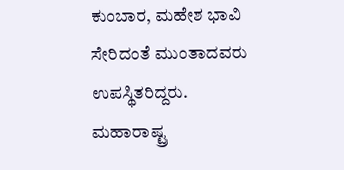ಕುಂಬಾರ, ಮಹೇಶ ಭಾವಿ ಸೇರಿದಂತೆ ಮುಂತಾದವರು ಉಪಸ್ಥಿತರಿದ್ದರು.
ಮಹಾರಾಷ್ಟ್ರ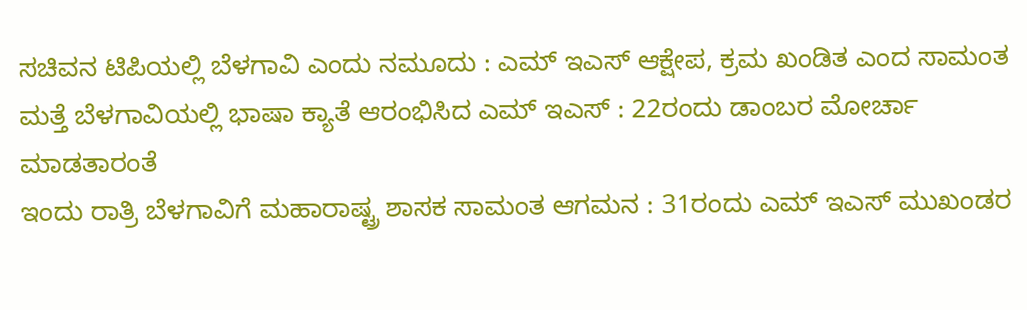ಸಚಿವನ ಟಿಪಿಯಲ್ಲಿ ಬೆಳಗಾವಿ ಎಂದು ನಮೂದು : ಎಮ್ ಇಎಸ್ ಆಕ್ಷೇಪ, ಕ್ರಮ ಖಂಡಿತ ಎಂದ ಸಾಮಂತ
ಮತ್ತೆ ಬೆಳಗಾವಿಯಲ್ಲಿ ಭಾಷಾ ಕ್ಯಾತೆ ಆರಂಭಿಸಿದ ಎಮ್ ಇಎಸ್ : 22ರಂದು ಡಾಂಬರ ಮೋರ್ಚಾ ಮಾಡತಾರಂತೆ
ಇಂದು ರಾತ್ರಿ ಬೆಳಗಾವಿಗೆ ಮಹಾರಾಷ್ಟ್ರ ಶಾಸಕ ಸಾಮಂತ ಆಗಮನ : 31ರಂದು ಎಮ್ ಇಎಸ್ ಮುಖಂಡರ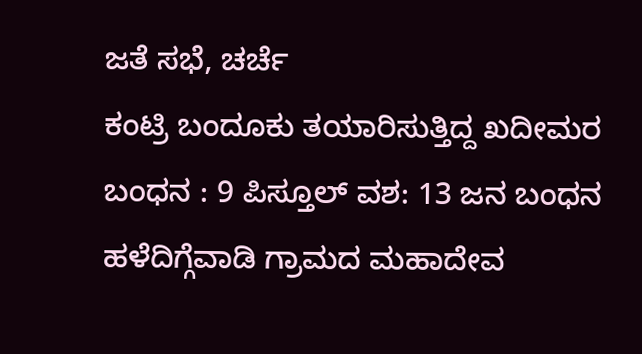ಜತೆ ಸಭೆ, ಚರ್ಚೆ
ಕಂಟ್ರಿ ಬಂದೂಕು ತಯಾರಿಸುತ್ತಿದ್ದ ಖದೀಮರ ಬಂಧನ : 9 ಪಿಸ್ತೂಲ್ ವಶ: 13 ಜನ ಬಂಧನ
ಹಳೆದಿಗ್ಗೆವಾಡಿ ಗ್ರಾಮದ ಮಹಾದೇವ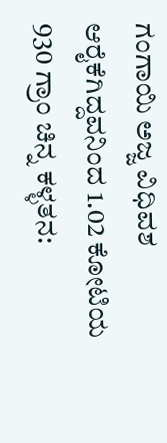ಗಂಗಾಯಿ ಅಜ್ಜ ವಿಧಿವಶ
ಆರೈಕೆಗಿದ್ದವನಿಂದ 1.02 ಕೋಟಿಯ 930 ಗ್ರಾಂ ಚಿನ್ನ ಕಳ್ಳತನ: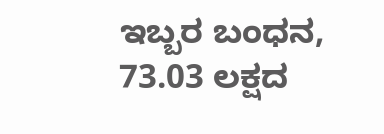ಇಬ್ಬರ ಬಂಧನ, 73.03 ಲಕ್ಷದ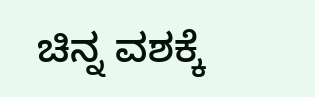ಚಿನ್ನ ವಶಕ್ಕೆ